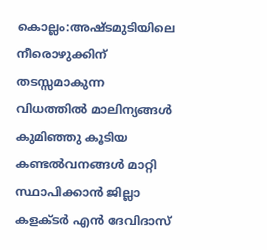കൊല്ലം:അഷ്ടമുടിയിലെ നീരൊഴുക്കിന് തടസ്സമാകുന്ന വിധത്തിൽ മാലിന്യങ്ങൾ കുമിഞ്ഞു കൂടിയ കണ്ടൽവനങ്ങൾ മാറ്റി സ്ഥാപിക്കാൻ ജില്ലാ കളക്ടർ എൻ ദേവിദാസ്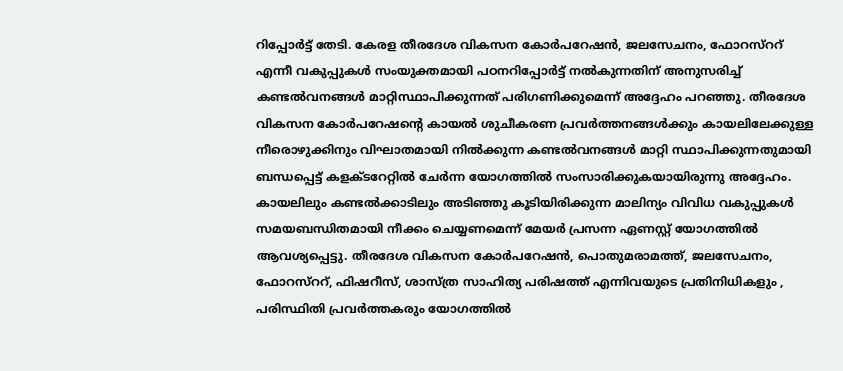റിപ്പോർട്ട് തേടി. കേരള തീരദേശ വികസന കോർപറേഷൻ, ജലസേചനം, ഫോറസ്ററ് എന്നീ വകുപ്പുകൾ സംയുക്തമായി പഠനറിപ്പോർട്ട് നൽകുന്നതിന് അനുസരിച്ച് കണ്ടൽവനങ്ങൾ മാറ്റിസ്ഥാപിക്കുന്നത് പരിഗണിക്കുമെന്ന് അദ്ദേഹം പറഞ്ഞു. തീരദേശ വികസന കോർപറേഷന്റെ കായൽ ശുചീകരണ പ്രവർത്തനങ്ങൾക്കും കായലിലേക്കുള്ള നീരൊഴുക്കിനും വിഘാതമായി നിൽക്കുന്ന കണ്ടൽവനങ്ങൾ മാറ്റി സ്ഥാപിക്കുന്നതുമായി ബന്ധപ്പെട്ട് കളക്ടറേറ്റിൽ ചേർന്ന യോഗത്തിൽ സംസാരിക്കുകയായിരുന്നു അദ്ദേഹം. കായലിലും കണ്ടൽക്കാടിലും അടിഞ്ഞു കൂടിയിരിക്കുന്ന മാലിന്യം വിവിധ വകുപ്പുകൾ സമയബന്ധിതമായി നീക്കം ചെയ്യണമെന്ന് മേയർ പ്രസന്ന ഏണസ്റ്റ് യോഗത്തിൽ ആവശ്യപ്പെട്ടു. തീരദേശ വികസന കോർപറേഷൻ, പൊതുമരാമത്ത്, ജലസേചനം, ഫോറസ്ററ്, ഫിഷറീസ്, ശാസ്ത്ര സാഹിത്യ പരിഷത്ത് എന്നിവയുടെ പ്രതിനിധികളും , പരിസ്ഥിതി പ്രവർത്തകരും യോഗത്തിൽ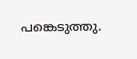പങ്കെടുത്തു.